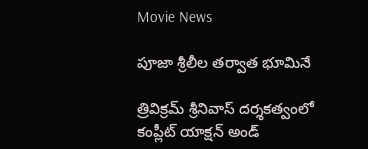Movie News

పూజా శ్రీలీల తర్వాత భూమినే

త్రివిక్రమ్ శ్రీనివాస్ దర్శకత్వంలో కంప్లీట్ యాక్షన్ అండ్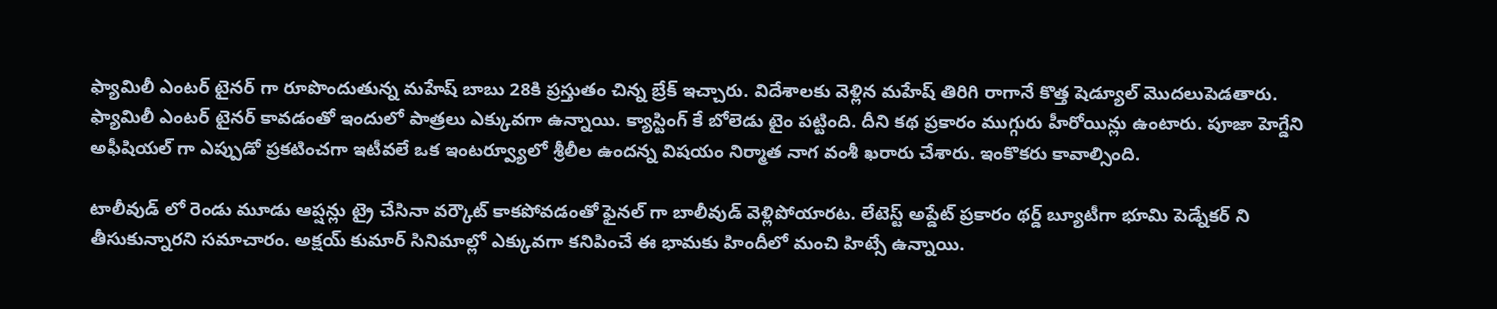ఫ్యామిలీ ఎంటర్ టైనర్ గా రూపొందుతున్న మహేష్ బాబు 28కి ప్రస్తుతం చిన్న బ్రేక్ ఇచ్చారు. విదేశాలకు వెళ్లిన మహేష్ తిరిగి రాగానే కొత్త షెడ్యూల్ మొదలుపెడతారు. ఫ్యామిలీ ఎంటర్ టైనర్ కావడంతో ఇందులో పాత్రలు ఎక్కువగా ఉన్నాయి. క్యాస్టింగ్ కే బోలెడు టైం పట్టింది. దీని కథ ప్రకారం ముగ్గురు హీరోయిన్లు ఉంటారు. పూజా హెగ్డేని అఫీషియల్ గా ఎప్పుడో ప్రకటించగా ఇటీవలే ఒక ఇంటర్వ్యూలో శ్రీలీల ఉందన్న విషయం నిర్మాత నాగ వంశీ ఖరారు చేశారు. ఇంకొకరు కావాల్సింది.

టాలీవుడ్ లో రెండు మూడు ఆప్షన్లు ట్రై చేసినా వర్కౌట్ కాకపోవడంతో ఫైనల్ గా బాలీవుడ్ వెళ్లిపోయారట. లేటెస్ట్ అప్డేట్ ప్రకారం థర్డ్ బ్యూటీగా భూమి పెడ్నేకర్ ని తీసుకున్నారని సమాచారం. అక్షయ్ కుమార్ సినిమాల్లో ఎక్కువగా కనిపించే ఈ భామకు హిందీలో మంచి హిట్సే ఉన్నాయి.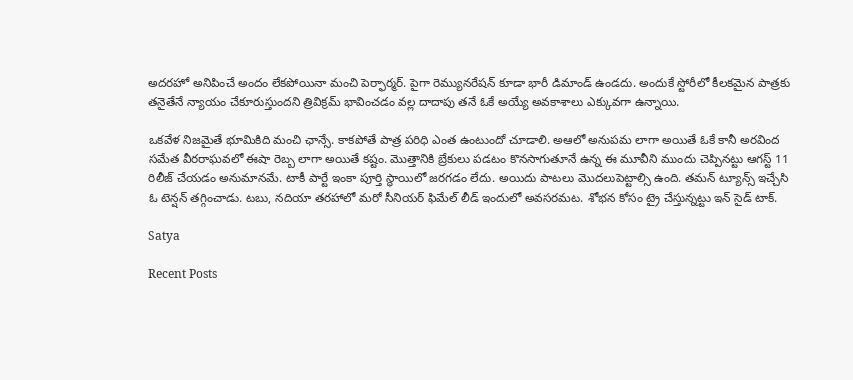అదరహో అనిపించే అందం లేకపోయినా మంచి పెర్ఫార్మర్. పైగా రెమ్యునరేషన్ కూడా భారీ డిమాండ్ ఉండదు. అందుకే స్టోరీలో కీలకమైన పాత్రకు తనైతేనే న్యాయం చేకూరుస్తుందని త్రివిక్రమ్ భావించడం వల్ల దాదాపు తనే ఓకే అయ్యే అవకాశాలు ఎక్కువగా ఉన్నాయి.

ఒకవేళ నిజమైతే భూమికిది మంచి ఛాన్సే. కాకపోతే పాత్ర పరిధి ఎంత ఉంటుందో చూడాలి. అఆలో అనుపమ లాగా అయితే ఓకే కానీ అరవింద సమేత వీరరాఘవలో ఈషా రెబ్బ లాగా అయితే కష్టం. మొత్తానికి బ్రేకులు పడటం కొనసాగుతూనే ఉన్న ఈ మూవీని ముందు చెప్పినట్టు ఆగస్ట్ 11 రిలీజ్ చేయడం అనుమానమే. టాకీ పార్టే ఇంకా పూర్తి స్థాయిలో జరగడం లేదు. అయిదు పాటలు మొదలుపెట్టాల్సి ఉంది. తమన్ ట్యూన్స్ ఇచ్చేసి ఓ టెన్షన్ తగ్గించాడు. టబు, నదియా తరహాలో మరో సీనియర్ ఫిమేల్ లీడ్ ఇందులో అవసరమట. శోభన కోసం ట్రై చేస్తున్నట్టు ఇన్ సైడ్ టాక్.

Satya

Recent Posts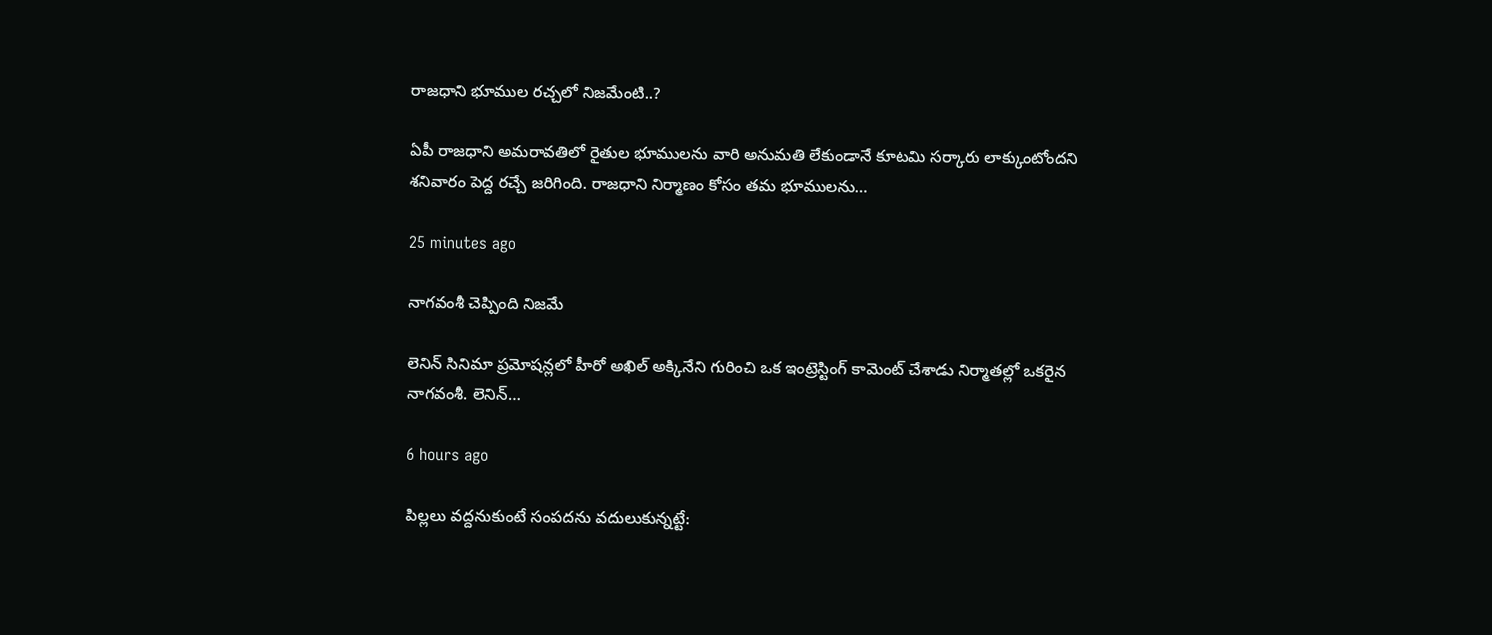రాజధాని భూముల రచ్చలో నిజమేంటి..?

ఏపీ రాజధాని అమరావతిలో రైతుల భూములను వారి అనుమతి లేకుండానే కూటమి సర్కారు లాక్కుంటోందని శనివారం పెద్ద రచ్చే జరిగింది. రాజధాని నిర్మాణం కోసం తమ భూములను…

25 minutes ago

నాగ‌వంశీ చెప్పింది నిజమే

లెనిన్ సినిమా ప్ర‌మోష‌న్ల‌లో హీరో అఖిల్ అక్కినేని గురించి ఒక ఇంట్రెస్టింగ్ కామెంట్ చేశాడు నిర్మాత‌ల్లో ఒక‌రైన నాగ‌వంశీ. లెనిన్…

6 hours ago

పిల్లలు వద్దనుకుంటే సంపదను వదులుకున్నట్టే: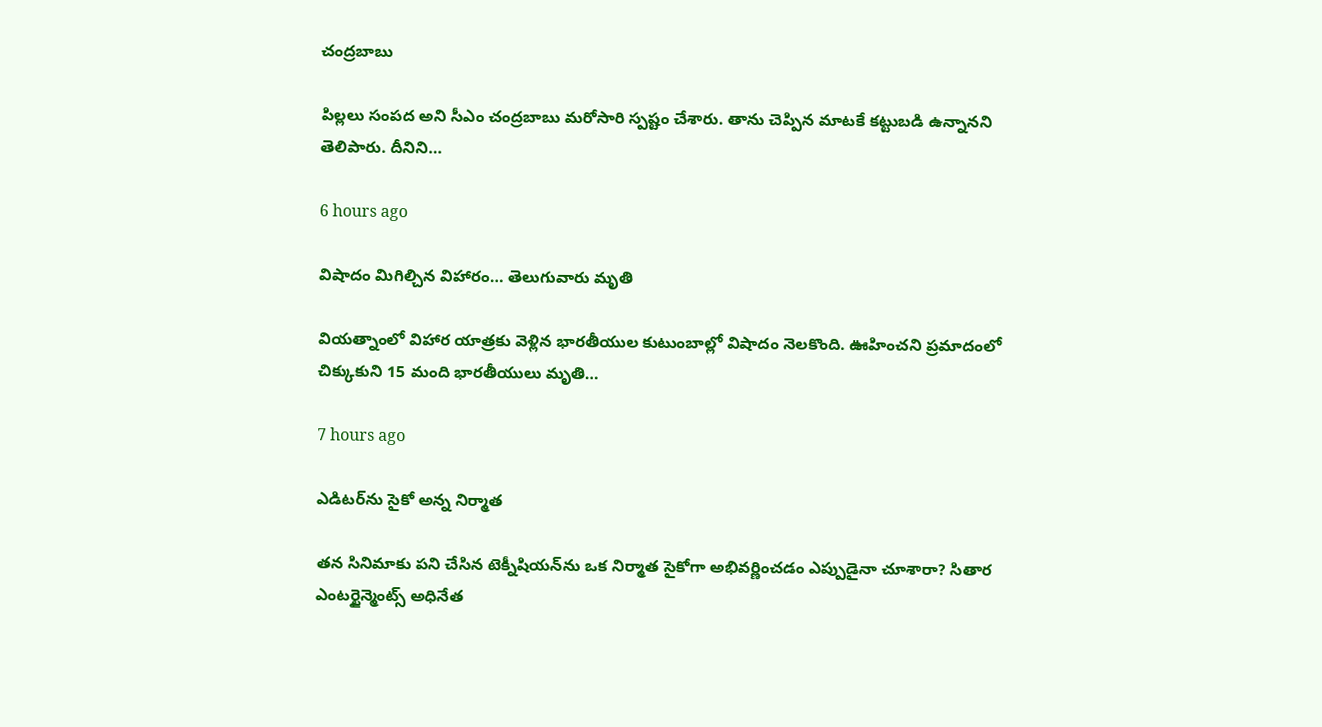చంద్రబాబు

పిల్లలు సంప‌ద అని సీఎం చంద్ర‌బాబు మ‌రోసారి స్ప‌ష్టం చేశారు. తాను చెప్పిన మాటకే క‌ట్టుబ‌డి ఉన్నాన‌ని తెలిపారు. దీనిని…

6 hours ago

విషాదం మిగిల్చిన విహారం… తెలుగువారు మృతి

వియ‌త్నాంలో విహార యాత్ర‌కు వెళ్లిన భార‌తీయుల కుటుంబాల్లో విషాదం నెల‌కొంది. ఊహించ‌ని ప్ర‌మాదంలో చిక్కుకుని 15 మంది భార‌తీయులు మృతి…

7 hours ago

ఎడిట‌ర్‌ను సైకో అన్న నిర్మాత‌

త‌న సినిమాకు ప‌ని చేసిన టెక్నీషియ‌న్‌ను ఒక నిర్మాత సైకోగా అభివ‌ర్ణించ‌డం ఎప్పుడైనా చూశారా? సితార ఎంట‌ర్టైన్మెంట్స్ అధినేత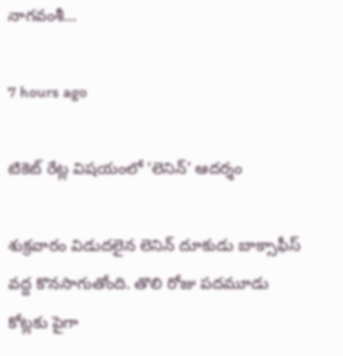నాగ‌వంశీ…

7 hours ago

టికెట్ రేట్ల విషయంలో ‘లెనిన్’ ఆదర్శం

శుక్రవారం విడుదలైన లెనిన్ దూకుడు బాక్సాఫీస్ వద్ద కొనసాగుతోంది. తొలి రోజు పదమూడు కోట్లకు పైగా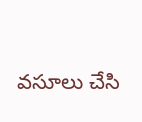వసూలు చేసి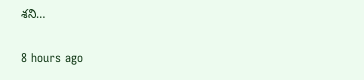శని…

8 hours ago